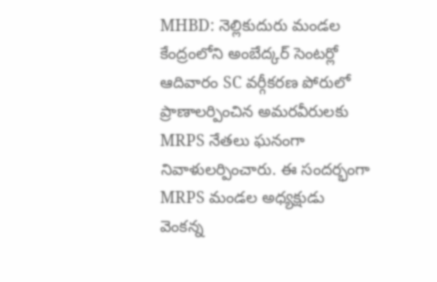MHBD: నెల్లికుదురు మండల కేంద్రంలోని అంబేద్కర్ సెంటర్లో ఆదివారం SC వర్గీకరణ పోరులో ప్రాణాలర్పించిన అమరవీరులకు MRPS నేతలు ఘనంగా నివాళులర్పించారు. ఈ సందర్భంగా MRPS మండల అధ్యక్షుడు వెంకన్న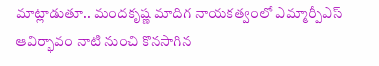మాట్లాడుతూ.. మందకృష్ణ మాదిగ నాయకత్వంలో ఎమ్మార్పీఎస్ ఆవిర్భావం నాటి నుంచి కొనసాగిన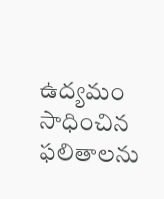ఉద్యమం సాధించిన ఫలితాలను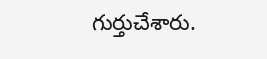గుర్తుచేశారు.